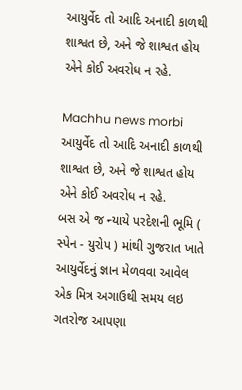આયુર્વેદ તો આદિ અનાદી કાળથી શાશ્વત છે, અને જે શાશ્વત હોય એને કોઈ અવરોધ ન રહે.

Machhu news morbi
આયુર્વેદ તો આદિ અનાદી કાળથી શાશ્વત છે, અને જે શાશ્વત હોય એને કોઈ અવરોધ ન રહે.
બસ એ જ ન્યાયે પરદેશની ભૂમિ ( સ્પેન - યુરોપ ) માંથી ગુજરાત ખાતે આયુર્વેદનું જ્ઞાન મેળવવા આવેલ એક મિત્ર અગાઉથી સમય લઇ ગતરોજ આપણા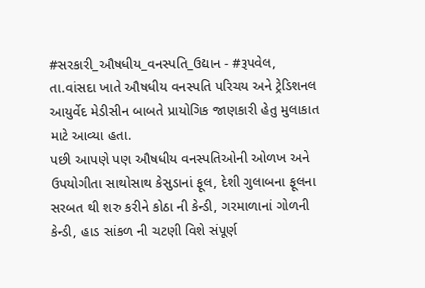#સરકારી_ઔષધીય_વનસ્પતિ_ઉદ્યાન - #રૂપવેલ, તા.વાંસદા ખાતે ઔષધીય વનસ્પતિ પરિચય અને ટ્રેડિશનલ આયુર્વેદ મેડીસીન બાબતે પ્રાયોગિક જાણકારી હેતુ મુલાકાત માટે આવ્યા હતા.
પછી આપણે પણ ઔષધીય વનસ્પતિઓની ઓળખ અને ઉપયોગીતા સાથોસાથ કેસુડાનાં ફૂલ, દેશી ગુલાબના ફૂલના સરબત થી શરુ કરીને કોઠા ની કેન્ડી, ગરમાળાનાં ગોળની કેન્ડી, હાડ સાંકળ ની ચટણી વિશે સંપૂર્ણ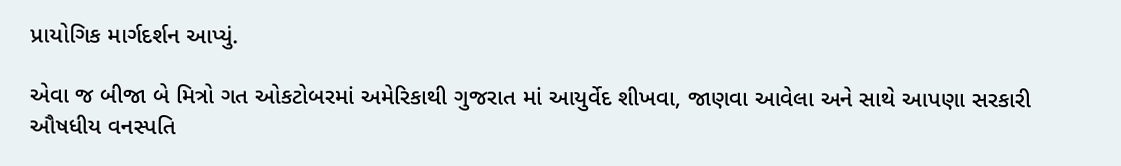પ્રાયોગિક માર્ગદર્શન આપ્યું.

એવા જ બીજા બે મિત્રો ગત ઓકટોબરમાં અમેરિકાથી ગુજરાત માં આયુર્વેદ શીખવા, જાણવા આવેલા અને સાથે આપણા સરકારી ઔષધીય વનસ્પતિ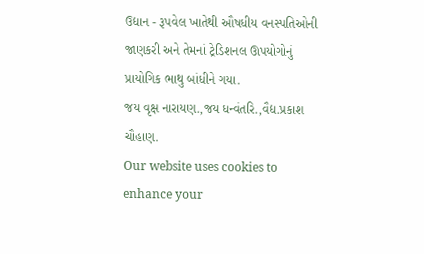ઉદ્યાન - રૂપવેલ ખાતેથી ઔષધીય વનસ્પતિઓની જાણકરી અને તેમનાં ટ્રેડિશનલ ઊપયોગોનું પ્રાયોગિક ભાથુ બાંધીને ગયા.
જય વૃક્ષ નારાયણ.,જય ધન્વંતરિ.,વૈદ્ય.પ્રકાશ ચૌહાણ.
Our website uses cookies to enhance your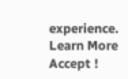experience. Learn More
Accept !